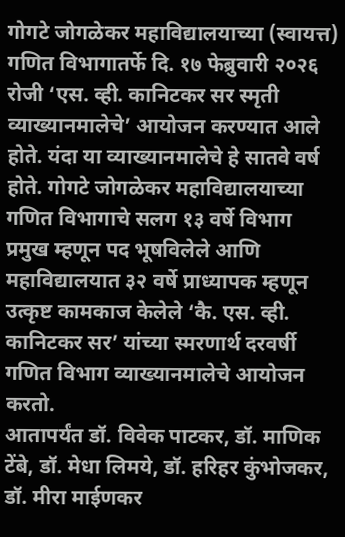गोगटे जोगळेकर महाविद्यालयाच्या (स्वायत्त) गणित विभागातर्फे दि. १७ फेब्रुवारी २०२६ रोजी ‘एस. व्ही. कानिटकर सर स्मृती व्याख्यानमालेचे’ आयोजन करण्यात आले होते. यंदा या व्याख्यानमालेचे हे सातवे वर्ष होते. गोगटे जोगळेकर महाविद्यालयाच्या गणित विभागाचे सलग १३ वर्षे विभाग प्रमुख म्हणून पद भूषविलेले आणि महाविद्यालयात ३२ वर्षे प्राध्यापक म्हणून उत्कृष्ट कामकाज केलेले ‘कै. एस. व्ही. कानिटकर सर’ यांच्या स्मरणार्थ दरवर्षी गणित विभाग व्याख्यानमालेचे आयोजन करतो.
आतापर्यंत डॉ. विवेक पाटकर, डॉ. माणिक टेंबे, डॉ. मेधा लिमये, डॉ. हरिहर कुंभोजकर, डॉ. मीरा माईणकर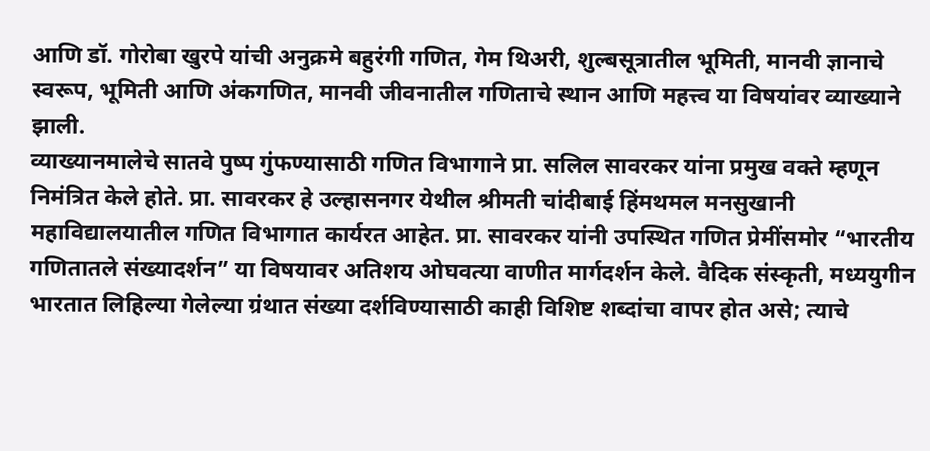आणि डॉ. गोरोबा खुरपे यांची अनुक्रमे बहुरंगी गणित, गेम थिअरी, शुल्बसूत्रातील भूमिती, मानवी ज्ञानाचे स्वरूप, भूमिती आणि अंकगणित, मानवी जीवनातील गणिताचे स्थान आणि महत्त्व या विषयांवर व्याख्याने झाली.
व्याख्यानमालेचे सातवे पुष्प गुंफण्यासाठी गणित विभागाने प्रा. सलिल सावरकर यांना प्रमुख वक्ते म्हणून निमंत्रित केले होते. प्रा. सावरकर हे उल्हासनगर येथील श्रीमती चांदीबाई हिंमथमल मनसुखानी महाविद्यालयातील गणित विभागात कार्यरत आहेत. प्रा. सावरकर यांनी उपस्थित गणित प्रेमींसमोर “भारतीय गणितातले संख्यादर्शन” या विषयावर अतिशय ओघवत्या वाणीत मार्गदर्शन केले. वैदिक संस्कृती, मध्ययुगीन भारतात लिहिल्या गेलेल्या ग्रंथात संख्या दर्शविण्यासाठी काही विशिष्ट शब्दांचा वापर होत असे; त्याचे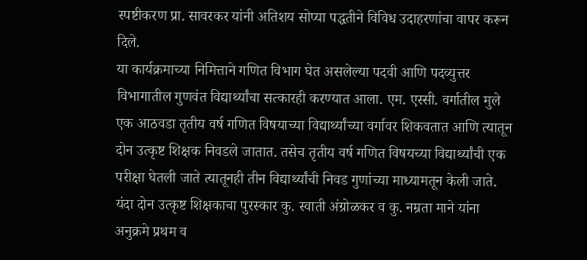स्पष्टीकरण प्रा. सावरकर यांनी अतिशय सोप्या पद्धतीने विविध उदाहरणांचा वापर करून दिले.
या कार्यक्रमाच्या निमित्ताने गणित विभाग घेत असलेल्या पदवी आणि पदव्युत्तर विभागातील गुणवंत विद्यार्थ्यांचा सत्कारही करण्यात आला. एम. एस्सी. वर्गातील मुले एक आठवडा तृतीय वर्ष गणित विषयाच्या विद्यार्थ्यांच्या वर्गावर शिकवतात आणि त्यातून दोन उत्कृष्ट शिक्षक निवडले जातात. तसेच तृतीय वर्ष गणित विषयच्या विद्यार्थ्यांची एक परीक्षा घेतली जाते त्यातूनही तीन विद्यार्थ्यांची निवड गुणांच्या माध्यामतून केली जाते. यंदा दोन उत्कृष्ट शिक्षकाचा पुरस्कार कु. स्वाती अंग्रोळकर व कु. नम्रता माने यांना अनुक्रमे प्रथम व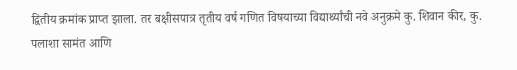द्वितीय क्रमांक प्राप्त झाला. तर बक्षीसपात्र तृतीय वर्ष गणित विषयाच्या विद्यार्थ्यांची नवे अनुक्रमे कु. शिवान कीर, कु. पलाशा सामंत आणि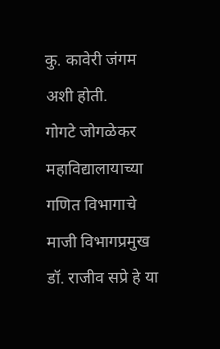कु. कावेरी जंगम अशी होती.
गोगटे जोगळेकर महाविद्यालायाच्या गणित विभागाचे माजी विभागप्रमुख डॉ. राजीव सप्रे हे या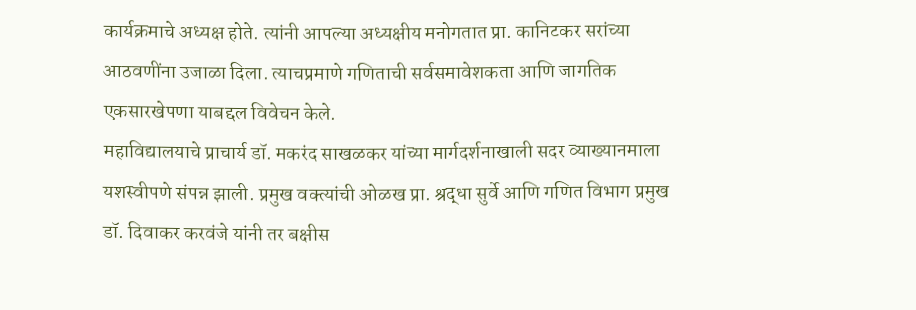कार्यक्रमाचे अध्यक्ष होते. त्यांनी आपल्या अध्यक्षीय मनोगतात प्रा. कानिटकर सरांच्या आठवणींना उजाळा दिला. त्याचप्रमाणे गणिताची सर्वसमावेशकता आणि जागतिक एकसारखेपणा याबद्दल विवेचन केले.
महाविद्यालयाचे प्राचार्य डॉ. मकरंद साखळकर यांच्या मार्गदर्शनाखाली सदर व्याख्यानमाला यशस्वीपणे संपन्न झाली. प्रमुख वक्त्यांची ओळख प्रा. श्रद्धा सुर्वे आणि गणित विभाग प्रमुख डॉ. दिवाकर करवंजे यांनी तर बक्षीस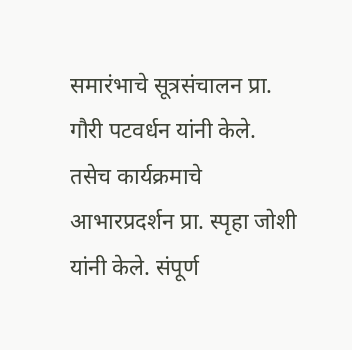समारंभाचे सूत्रसंचालन प्रा. गौरी पटवर्धन यांनी केले. तसेच कार्यक्रमाचे आभारप्रदर्शन प्रा. स्पृहा जोशी यांनी केले. संपूर्ण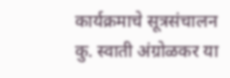कार्यक्रमाचे सूत्रसंचालन कु. स्वाती अंग्रोळकर या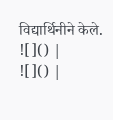विद्यार्थिनीने केले.
![]() |
![]() |